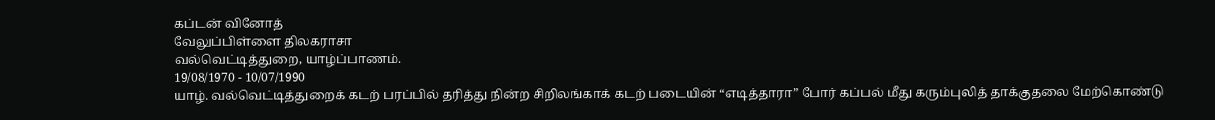கப்டன் வினோத்
வேலுப்பிள்ளை திலகராசா
வல்வெட்டித்துறை, யாழ்ப்பாணம்.
19/08/1970 - 10/07/1990
யாழ். வல்வெட்டித்துறைக் கடற் பரப்பில் தரித்து நின்ற சிறிலங்காக் கடற் படையின் “எடித்தாரா” போர் கப்பல் மீது கரும்புலித் தாக்குதலை மேற்கொண்டு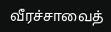வீரச்சாவைத்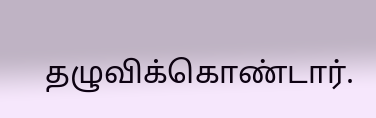தழுவிக்கொண்டார்.